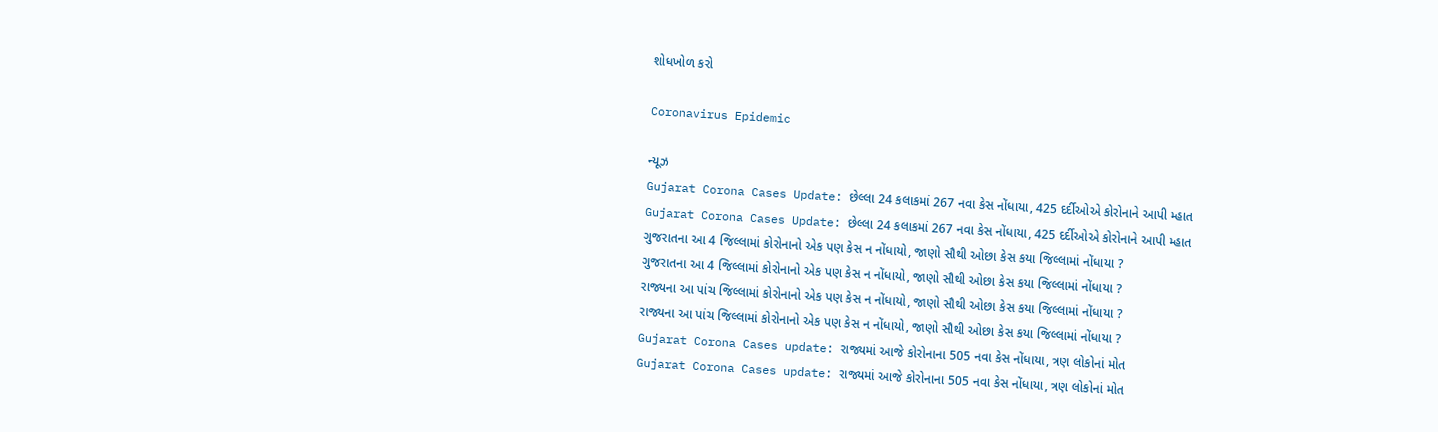શોધખોળ કરો

Coronavirus Epidemic

ન્યૂઝ
Gujarat Corona Cases Update: છેલ્લા 24 કલાકમાં 267 નવા કેસ નોંધાયા, 425 દર્દીઓએ કોરોનાને આપી મ્હાત
Gujarat Corona Cases Update: છેલ્લા 24 કલાકમાં 267 નવા કેસ નોંધાયા, 425 દર્દીઓએ કોરોનાને આપી મ્હાત
ગુજરાતના આ 4 જિલ્લામાં કોરોનાનો એક પણ કેસ ન નોંધાયો, જાણો સૌથી ઓછા કેસ કયા જિલ્લામાં નોંધાયા ?
ગુજરાતના આ 4 જિલ્લામાં કોરોનાનો એક પણ કેસ ન નોંધાયો, જાણો સૌથી ઓછા કેસ કયા જિલ્લામાં નોંધાયા ?
રાજ્યના આ પાંચ જિલ્લામાં કોરોનાનો એક પણ કેસ ન નોંધાયો, જાણો સૌથી ઓછા કેસ કયા જિલ્લામાં નોંધાયા ?
રાજ્યના આ પાંચ જિલ્લામાં કોરોનાનો એક પણ કેસ ન નોંધાયો, જાણો સૌથી ઓછા કેસ કયા જિલ્લામાં નોંધાયા ?
Gujarat Corona Cases update: રાજ્યમાં આજે કોરોનાના 505 નવા કેસ નોંધાયા, ત્રણ લોકોનાં મોત
Gujarat Corona Cases update: રાજ્યમાં આજે કોરોનાના 505 નવા કેસ નોંધાયા, ત્રણ લોકોનાં મોત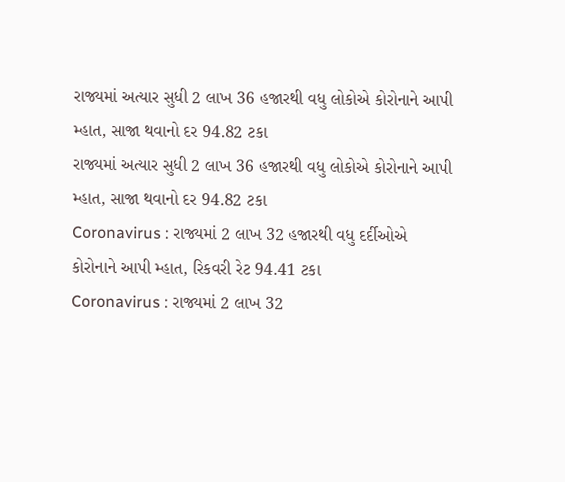રાજ્યમાં અત્યાર સુધી 2 લાખ 36 હજારથી વધુ લોકોએ કોરોનાને આપી મ્હાત, સાજા થવાનો દર 94.82 ટકા
રાજ્યમાં અત્યાર સુધી 2 લાખ 36 હજારથી વધુ લોકોએ કોરોનાને આપી મ્હાત, સાજા થવાનો દર 94.82 ટકા
Coronavirus : રાજ્યમાં 2 લાખ 32 હજારથી વધુ દર્દીઓએ કોરોનાને આપી મ્હાત, રિકવરી રેટ 94.41 ટકા
Coronavirus : રાજ્યમાં 2 લાખ 32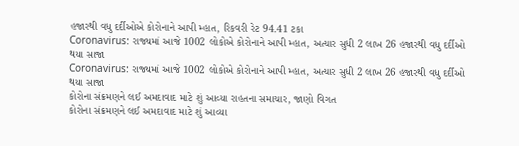હજારથી વધુ દર્દીઓએ કોરોનાને આપી મ્હાત, રિકવરી રેટ 94.41 ટકા
Coronavirus: રાજ્યમાં આજે 1002 લોકોએ કોરોનાને આપી મ્હાત, અત્યાર સુધી 2 લાખ 26 હજારથી વધુ દર્દીઓ થયા સાજા
Coronavirus: રાજ્યમાં આજે 1002 લોકોએ કોરોનાને આપી મ્હાત, અત્યાર સુધી 2 લાખ 26 હજારથી વધુ દર્દીઓ થયા સાજા
કોરોના સંક્રમણને લઈ અમદાવાદ માટે શું આવ્યા રાહતના સમાચાર, જાણો વિગત
કોરોના સંક્રમણને લઈ અમદાવાદ માટે શું આવ્યા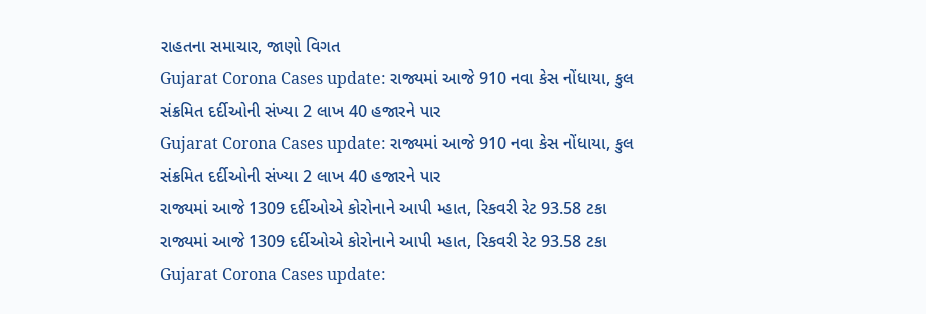રાહતના સમાચાર, જાણો વિગત
Gujarat Corona Cases update: રાજ્યમાં આજે 910 નવા કેસ નોંધાયા, કુલ સંક્રમિત દર્દીઓની સંખ્યા 2 લાખ 40 હજારને પાર
Gujarat Corona Cases update: રાજ્યમાં આજે 910 નવા કેસ નોંધાયા, કુલ સંક્રમિત દર્દીઓની સંખ્યા 2 લાખ 40 હજારને પાર
રાજ્યમાં આજે 1309 દર્દીઓએ કોરોનાને આપી મ્હાત, રિકવરી રેટ 93.58 ટકા
રાજ્યમાં આજે 1309 દર્દીઓએ કોરોનાને આપી મ્હાત, રિકવરી રેટ 93.58 ટકા
Gujarat Corona Cases update: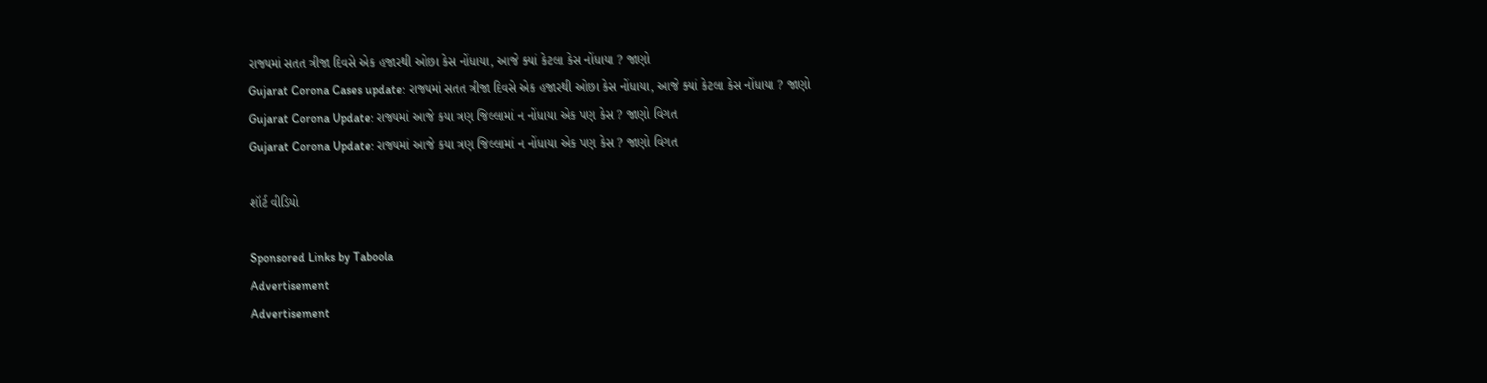રાજ્યમાં સતત ત્રીજા દિવસે એક હજારથી ઓછા કેસ નોંધાયા, આજે ક્યાં કેટલા કેસ નોંધાયા ? જાણો
Gujarat Corona Cases update: રાજ્યમાં સતત ત્રીજા દિવસે એક હજારથી ઓછા કેસ નોંધાયા, આજે ક્યાં કેટલા કેસ નોંધાયા ? જાણો
Gujarat Corona Update: રાજ્યમાં આજે કયા ત્રણ જિલ્લામાં ન નોંધાયા એક પણ કેસ ? જાણો વિગત
Gujarat Corona Update: રાજ્યમાં આજે કયા ત્રણ જિલ્લામાં ન નોંધાયા એક પણ કેસ ? જાણો વિગત

શૉર્ટ વીડિયો

Sponsored Links by Taboola
Advertisement
Advertisement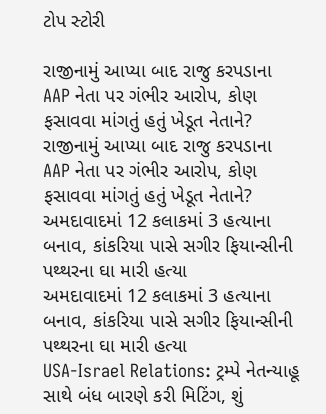ટોપ સ્ટોરી

રાજીનામું આપ્યા બાદ રાજુ કરપડાના AAP નેતા પર ગંભીર આરોપ, કોણ ફસાવવા માંગતું હતું ખેડૂત નેતાને?
રાજીનામું આપ્યા બાદ રાજુ કરપડાના AAP નેતા પર ગંભીર આરોપ, કોણ ફસાવવા માંગતું હતું ખેડૂત નેતાને?
અમદાવાદમાં 12 કલાકમાં 3 હત્યાના બનાવ, કાંકરિયા પાસે સગીર ફિયાન્સીની પથ્થરના ઘા મારી હત્યા
અમદાવાદમાં 12 કલાકમાં 3 હત્યાના બનાવ, કાંકરિયા પાસે સગીર ફિયાન્સીની પથ્થરના ઘા મારી હત્યા
USA-Israel Relations: ટ્રમ્પે નેતન્યાહૂ સાથે બંધ બારણે કરી મિટિંગ, શું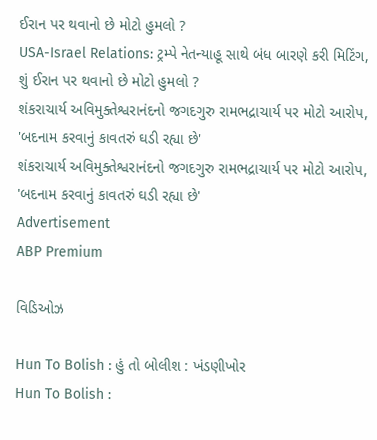ઈરાન પર થવાનો છે મોટો હુમલો ?
USA-Israel Relations: ટ્રમ્પે નેતન્યાહૂ સાથે બંધ બારણે કરી મિટિંગ, શું ઈરાન પર થવાનો છે મોટો હુમલો ?
શંકરાચાર્ય અવિમુક્તેશ્વરાનંદનો જગદગુરુ રામભદ્રાચાર્ય પર મોટો આરોપ, 'બદનામ કરવાનું કાવતરું ઘડી રહ્યા છે'
શંકરાચાર્ય અવિમુક્તેશ્વરાનંદનો જગદગુરુ રામભદ્રાચાર્ય પર મોટો આરોપ, 'બદનામ કરવાનું કાવતરું ઘડી રહ્યા છે'
Advertisement
ABP Premium

વિડિઓઝ

Hun To Bolish : હું તો બોલીશ : ખંડણીખોર
Hun To Bolish :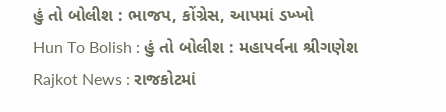હું તો બોલીશ : ભાજપ, કોંગ્રેસ, આપમાં ડખ્ખો
Hun To Bolish : હું તો બોલીશ : મહાપર્વના શ્રીગણેશ
Rajkot News : રાજકોટમાં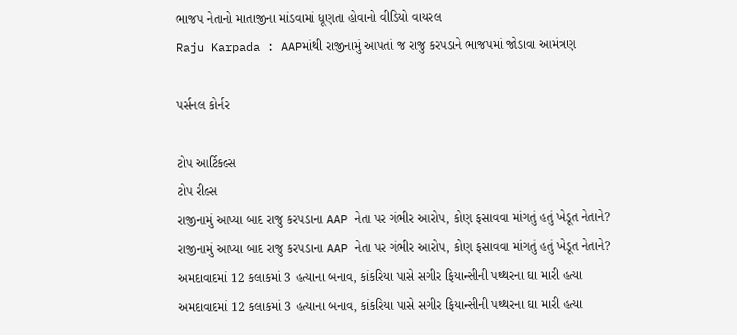ભાજપ નેતાનો માતાજીના માંડવામાં ધૂણતા હોવાનો વીડિયો વાયરલ
Raju Karpada : AAPમાંથી રાજીનામું આપતાં જ રાજુ કરપડાને ભાજપમાં જોડાવા આમંત્રણ

પર્સનલ કોર્નર

ટોપ આર્ટિકલ્સ
ટોપ રીલ્સ
રાજીનામું આપ્યા બાદ રાજુ કરપડાના AAP નેતા પર ગંભીર આરોપ, કોણ ફસાવવા માંગતું હતું ખેડૂત નેતાને?
રાજીનામું આપ્યા બાદ રાજુ કરપડાના AAP નેતા પર ગંભીર આરોપ, કોણ ફસાવવા માંગતું હતું ખેડૂત નેતાને?
અમદાવાદમાં 12 કલાકમાં 3 હત્યાના બનાવ, કાંકરિયા પાસે સગીર ફિયાન્સીની પથ્થરના ઘા મારી હત્યા
અમદાવાદમાં 12 કલાકમાં 3 હત્યાના બનાવ, કાંકરિયા પાસે સગીર ફિયાન્સીની પથ્થરના ઘા મારી હત્યા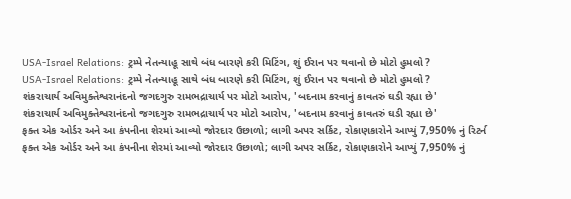USA-Israel Relations: ટ્રમ્પે નેતન્યાહૂ સાથે બંધ બારણે કરી મિટિંગ, શું ઈરાન પર થવાનો છે મોટો હુમલો ?
USA-Israel Relations: ટ્રમ્પે નેતન્યાહૂ સાથે બંધ બારણે કરી મિટિંગ, શું ઈરાન પર થવાનો છે મોટો હુમલો ?
શંકરાચાર્ય અવિમુક્તેશ્વરાનંદનો જગદગુરુ રામભદ્રાચાર્ય પર મોટો આરોપ, 'બદનામ કરવાનું કાવતરું ઘડી રહ્યા છે'
શંકરાચાર્ય અવિમુક્તેશ્વરાનંદનો જગદગુરુ રામભદ્રાચાર્ય પર મોટો આરોપ, 'બદનામ કરવાનું કાવતરું ઘડી રહ્યા છે'
ફક્ત એક ઓર્ડર અને આ કંપનીના શેરમાં આવ્યો જોરદાર ઉછાળો; લાગી અપર સર્કિટ, રોકાણકારોને આપ્યું 7,950% નું રિટર્ન
ફક્ત એક ઓર્ડર અને આ કંપનીના શેરમાં આવ્યો જોરદાર ઉછાળો; લાગી અપર સર્કિટ, રોકાણકારોને આપ્યું 7,950% નું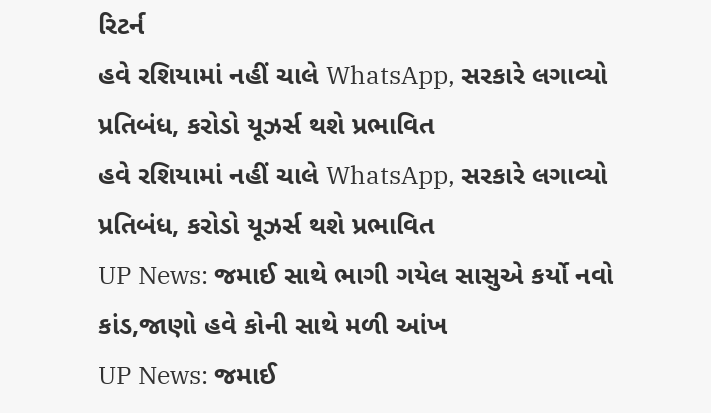રિટર્ન
હવે રશિયામાં નહીં ચાલે WhatsApp, સરકારે લગાવ્યો પ્રતિબંધ, કરોડો યૂઝર્સ થશે પ્રભાવિત
હવે રશિયામાં નહીં ચાલે WhatsApp, સરકારે લગાવ્યો પ્રતિબંધ, કરોડો યૂઝર્સ થશે પ્રભાવિત
UP News: જમાઈ સાથે ભાગી ગયેલ સાસુએ કર્યો નવો કાંડ,જાણો હવે કોની સાથે મળી આંખ
UP News: જમાઈ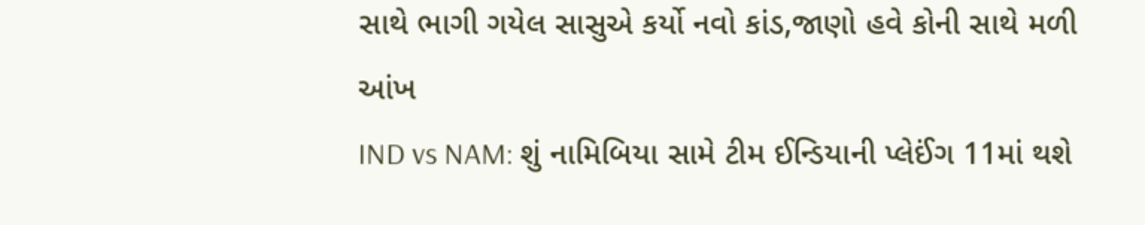સાથે ભાગી ગયેલ સાસુએ કર્યો નવો કાંડ,જાણો હવે કોની સાથે મળી આંખ
IND vs NAM: શું નામિબિયા સામે ટીમ ઈન્ડિયાની પ્લેઈંગ 11માં થશે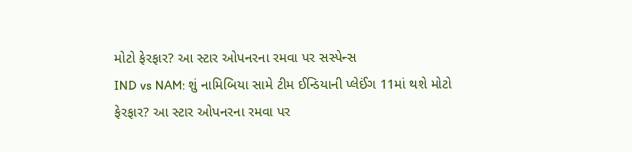મોટો ફેરફાર? આ સ્ટાર ઓપનરના રમવા પર સસ્પેન્સ
IND vs NAM: શું નામિબિયા સામે ટીમ ઈન્ડિયાની પ્લેઈંગ 11માં થશે મોટો ફેરફાર? આ સ્ટાર ઓપનરના રમવા પર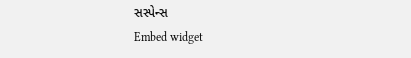સસ્પેન્સ
Embed widget